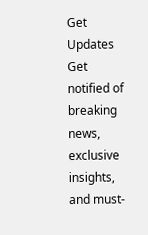Get Updates
Get notified of breaking news, exclusive insights, and must-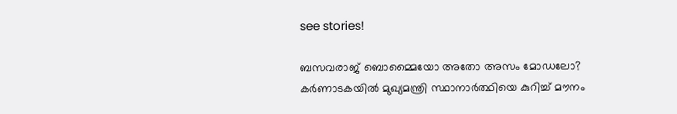see stories!

ബസവരാജ് ബൊമ്മൈയോ അതോ അസം മോഡലോ? കർണാടകയിൽ മുഖ്യമന്ത്രി സ്ഥാനാർത്ഥിയെ കുറിച്ച് മൗനം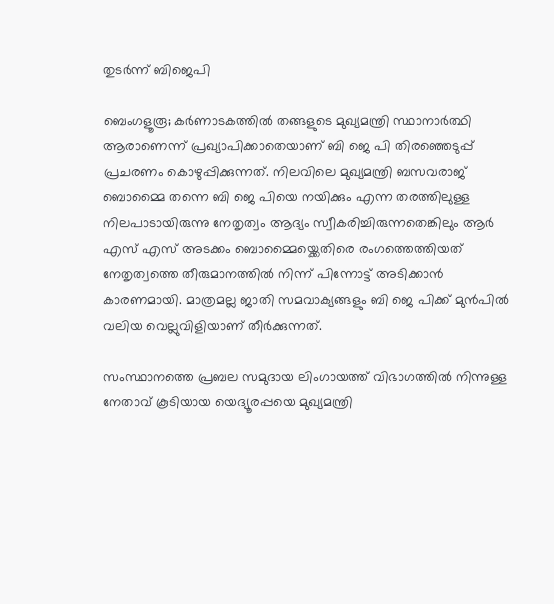തുടർന്ന് ബിജെപി

ബെംഗളൂരൂ; കർണാടകത്തിൽ തങ്ങളുടെ മുഖ്യമന്ത്രി സ്ഥാനാർത്ഥി ആരാണെന്ന് പ്രഖ്യാപിക്കാതെയാണ് ബി ജെ പി തിരഞ്ഞെടുപ്പ് പ്രചരണം കൊഴുപ്പിക്കുന്നത്. നിലവിലെ മുഖ്യമന്ത്രി ബസവരാജ് ബൊമ്മൈ തന്നെ ബി ജെ പിയെ നയിക്കും എന്ന തരത്തിലുള്ള നിലപാടായിരുന്നു നേതൃത്വം ആദ്യം സ്വീകരിച്ചിരുന്നതെങ്കിലും ആർ എസ് എസ് അടക്കം ബൊമ്മൈയ്ക്കെതിരെ രംഗത്തെത്തിയത് നേതൃത്വത്തെ തീരുമാനത്തിൽ നിന്ന് പിന്നോട്ട് അടിക്കാൻ കാരണമായി. മാത്രമല്ല ജാതി സമവാക്യങ്ങളും ബി ജെ പിക്ക് മുൻപിൽ വലിയ വെല്ലുവിളിയാണ് തീർക്കുന്നത്.

സംസ്ഥാനത്തെ പ്രബല സമുദായ ലിംഗായത്ത് വിഭാഗത്തിൽ നിന്നുള്ള നേതാവ് കൂടിയായ യെദ്യൂരപ്പയെ മുഖ്യമന്ത്രി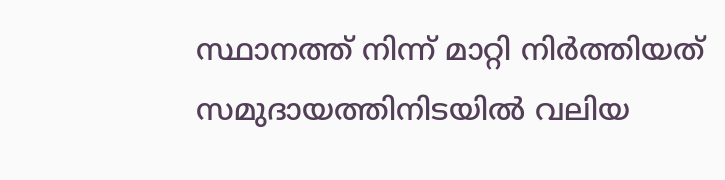സ്ഥാനത്ത് നിന്ന് മാറ്റി നിർത്തിയത് സമുദായത്തിനിടയിൽ വലിയ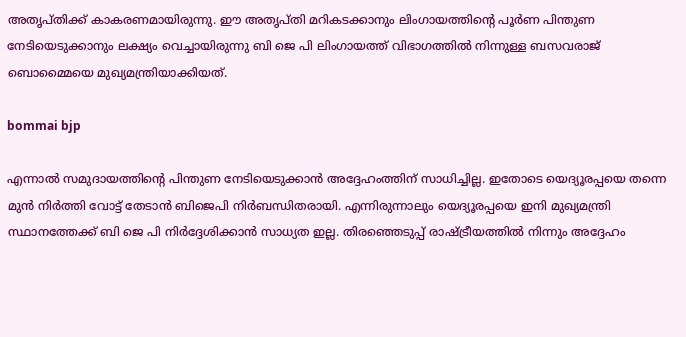അതൃപ്തിക്ക് കാകരണമായിരുന്നു. ഈ അതൃപ്തി മറികടക്കാനും ലിംഗായത്തിന്റെ പൂർണ പിന്തുണ നേടിയെടുക്കാനും ലക്ഷ്യം വെച്ചായിരുന്നു ബി ജെ പി ലിംഗായത്ത് വിഭാഗത്തിൽ നിന്നുള്ള ബസവരാജ് ബൊമ്മൈയെ മുഖ്യമന്ത്രിയാക്കിയത്.

bommai bjp

എന്നാൽ സമുദായത്തിന്റെ പിന്തുണ നേടിയെടുക്കാൻ അദ്ദേഹംത്തിന് സാധിച്ചില്ല. ഇതോടെ യെദ്യൂരപ്പയെ തന്നെ മുൻ നിർത്തി വോട്ട് തേടാൻ ബിജെപി നിർബന്ധിതരായി. എന്നിരുന്നാലും യെദ്യൂരപ്പയെ ഇനി മുഖ്യമന്ത്രി സ്ഥാനത്തേക്ക് ബി ജെ പി നിർദ്ദേശിക്കാൻ സാധ്യത ഇല്ല. തിരഞ്ഞെടുപ്പ് രാഷ്ട്രീയത്തിൽ നിന്നും അദ്ദേഹം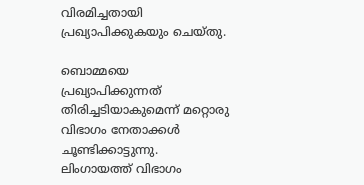വിരമിച്ചതായി പ്രഖ്യാപിക്കുകയും ചെയ്തു.

ബൊമ്മയെ പ്രഖ്യാപിക്കുന്നത് തിരിച്ചടിയാകുമെന്ന് മറ്റൊരു വിഭാഗം നേതാക്കൾ ചൂണ്ടിക്കാട്ടുന്നു. ലിംഗായത്ത് വിഭാഗം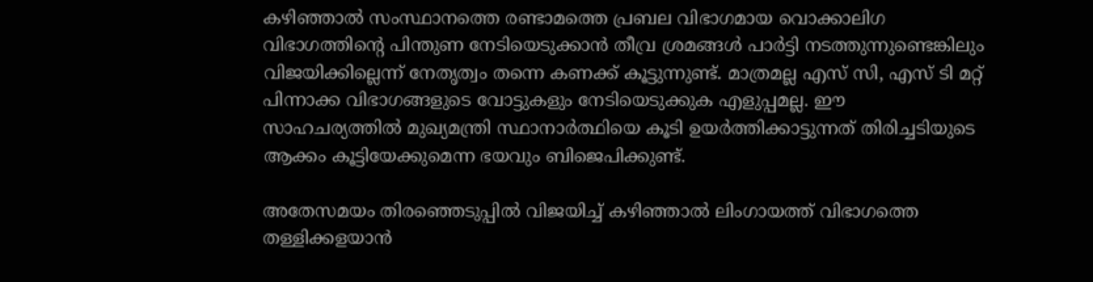കഴിഞ്ഞാൽ സംസ്ഥാനത്തെ രണ്ടാമത്തെ പ്രബല വിഭാഗമായ വൊക്കാലിഗ വിഭാഗത്തിന്റെ പിന്തുണ നേടിയെടുക്കാൻ തീവ്ര ശ്രമങ്ങൾ പാർട്ടി നടത്തുന്നുണ്ടെങ്കിലും വിജയിക്കില്ലെന്ന് നേതൃത്വം തന്നെ കണക്ക് കൂട്ടുന്നുണ്ട്. മാത്രമല്ല എസ് സി, എസ് ടി മറ്റ് പിന്നാക്ക വിഭാഗങ്ങളുടെ വോട്ടുകളും നേടിയെടുക്കുക എളുപ്പമല്ല. ഈ സാഹചര്യത്തിൽ മുഖ്യമന്ത്രി സ്ഥാനാർത്ഥിയെ കൂടി ഉയർത്തിക്കാട്ടുന്നത് തിരിച്ചടിയുടെ ആക്കം കൂട്ടിയേക്കുമെന്ന ഭയവും ബിജെപിക്കുണ്ട്.

അതേസമയം തിരഞ്ഞെടുപ്പിൽ വിജയിച്ച് കഴിഞ്ഞാൽ ലിംഗായത്ത് വിഭാഗത്തെ തള്ളിക്കളയാൻ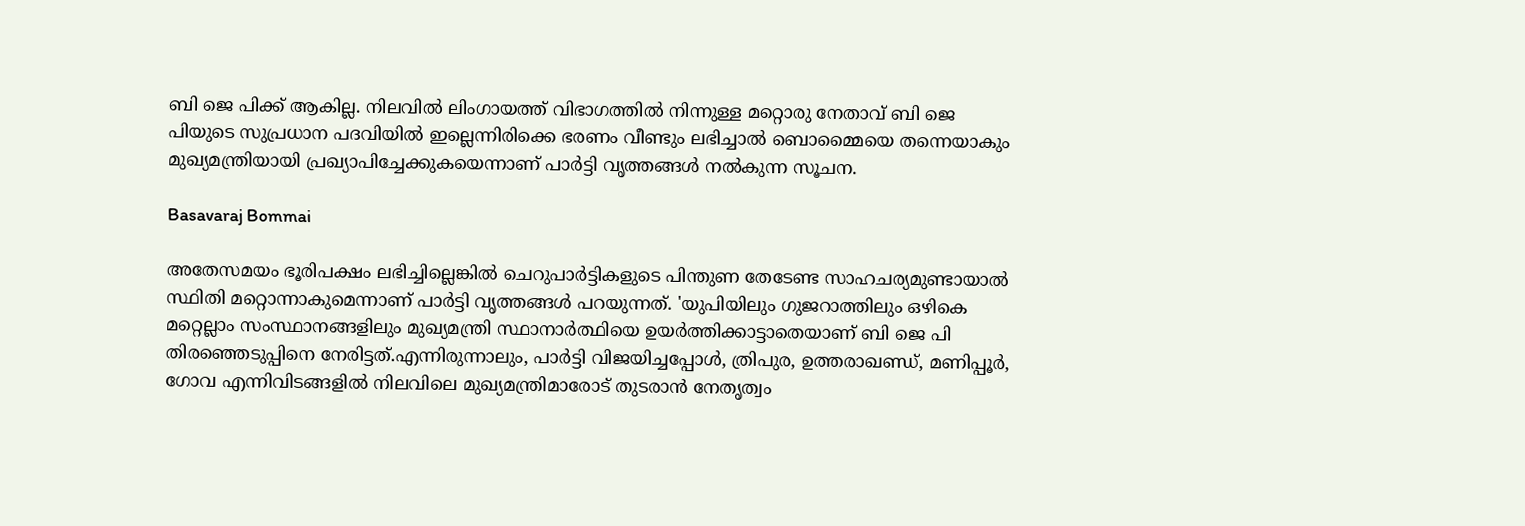ബി ജെ പിക്ക് ആകില്ല. നിലവിൽ ലിംഗായത്ത് വിഭാഗത്തിൽ നിന്നുള്ള മറ്റൊരു നേതാവ് ബി ജെ പിയുടെ സുപ്രധാന പദവിയിൽ ഇല്ലെന്നിരിക്കെ ഭരണം വീണ്ടും ലഭിച്ചാൽ ബൊമ്മൈയെ തന്നെയാകും മുഖ്യമന്ത്രിയായി പ്രഖ്യാപിച്ചേക്കുകയെന്നാണ് പാർട്ടി വൃത്തങ്ങൾ നൽകുന്ന സൂചന.

Basavaraj Bommai

അതേസമയം ഭൂരിപക്ഷം ലഭിച്ചില്ലെങ്കിൽ ചെറുപാർട്ടികളുടെ പിന്തുണ തേടേണ്ട സാഹചര്യമുണ്ടായാൽ സ്ഥിതി മറ്റൊന്നാകുമെന്നാണ് പാർട്ടി വൃത്തങ്ങൾ പറയുന്നത്. 'യുപിയിലും ഗുജറാത്തിലും ഒഴികെ മറ്റെല്ലാം സംസ്ഥാനങ്ങളിലും മുഖ്യമന്ത്രി സ്ഥാനാർത്ഥിയെ ഉയർത്തിക്കാട്ടാതെയാണ് ബി ജെ പി തിരഞ്ഞെടുപ്പിനെ നേരിട്ടത്.എന്നിരുന്നാലും, പാർട്ടി വിജയിച്ചപ്പോൾ, ത്രിപുര, ഉത്തരാഖണ്ഡ്, മണിപ്പൂർ, ഗോവ എന്നിവിടങ്ങളിൽ നിലവിലെ മുഖ്യമന്ത്രിമാരോട് തുടരാൻ നേതൃത്വം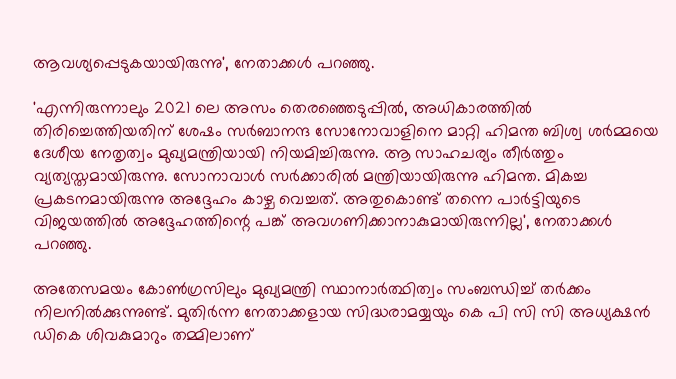ആവശ്യപ്പെടുകയായിരുന്നു', നേതാക്കൾ പറഞ്ഞു.

'എന്നിരുന്നാലും 2021 ലെ അസം തെരഞ്ഞെടുപ്പിൽ, അധികാരത്തിൽ തിരിച്ചെത്തിയതിന് ശേഷം സർബാനന്ദ സോനോവാളിനെ മാറ്റി ഹിമന്ത ബിശ്വ ശർമ്മയെ ദേശീയ നേതൃത്വം മുഖ്യമന്ത്രിയായി നിയമിച്ചിരുന്നു. ആ സാഹചര്യം തീർത്തും വ്യത്യസ്തമായിരുന്നു. സോനാവാൾ സർക്കാരിൽ മന്ത്രിയായിരുന്നു ഹിമന്ത. മികച്ച പ്രകടനമായിരുന്നു അദ്ദേഹം കാഴ്ച വെച്ചത്. അതുകൊണ്ട് തന്നെ പാർട്ടിയുടെ വിജയത്തിൽ അദ്ദേഹത്തിന്റെ പങ്ക് അവഗണിക്കാനാകുമായിരുന്നില്ല', നേതാക്കൾ പറഞ്ഞു.

അതേസമയം കോൺഗ്രസിലും മുഖ്യമന്ത്രി സ്ഥാനാർത്ഥിത്വം സംബന്ധിച്ച് തർക്കം നിലനിൽക്കുന്നുണ്ട്. മുതിർന്ന നേതാക്കളായ സിദ്ധരാമയ്യയും കെ പി സി സി അധ്യക്ഷൻ ഡികെ ശിവകുമാറും തമ്മിലാണ്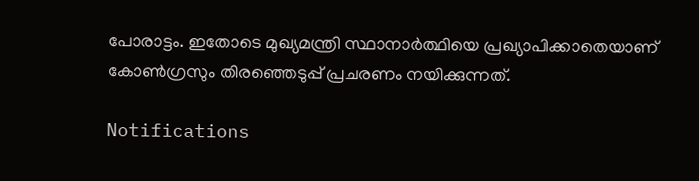പോരാട്ടം. ഇതോടെ മുഖ്യമന്ത്രി സ്ഥാനാർത്ഥിയെ പ്രഖ്യാപിക്കാതെയാണ് കോൺഗ്രസും തിരഞ്ഞെടുപ്പ് പ്രചരണം നയിക്കുന്നത്.

Notifications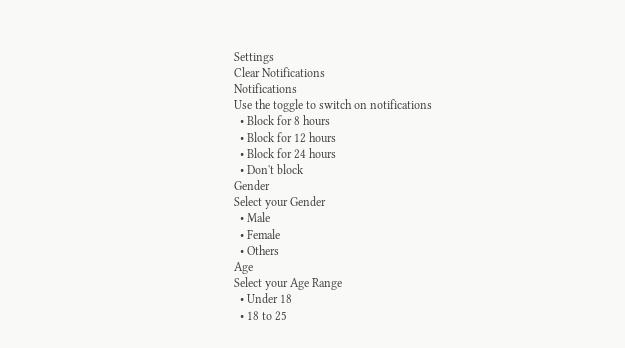Settings
Clear Notifications
Notifications
Use the toggle to switch on notifications
  • Block for 8 hours
  • Block for 12 hours
  • Block for 24 hours
  • Don't block
Gender
Select your Gender
  • Male
  • Female
  • Others
Age
Select your Age Range
  • Under 18
  • 18 to 25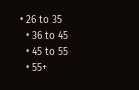• 26 to 35
  • 36 to 45
  • 45 to 55
  • 55+